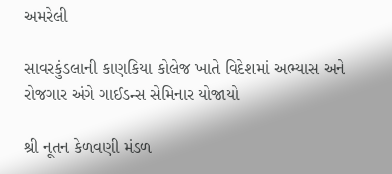અમરેલી

સાવરકુંડલાની કાણકિયા કોલેજ ખાતે વિદેશમાં અભ્યાસ અને રોજગાર અંગે ગાઈડન્સ સેમિનાર યોજાયો

શ્રી નૂતન કેળવણી મંડળ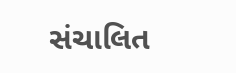સંચાલિત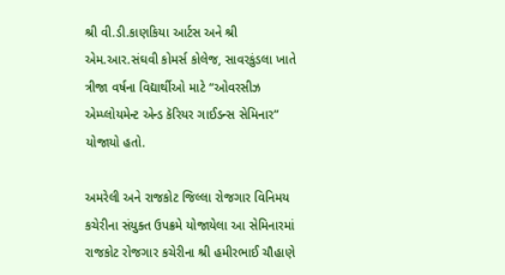શ્રી વી.ડી.કાણકિયા આર્ટસ અને શ્રી એમ.આર.સંઘવી કોમર્સ કોલેજ, સાવરકુંડલા ખાતે ત્રીજા વર્ષના વિદ્યાર્થીઓ માટે “ઓવરસીઝ એમ્પ્લોયમેન્ટ એન્ડ કૅરિયર ગાઈડન્સ સેમિનાર” યોજાયો હતો.

અમરેલી અને રાજકોટ જિલ્લા રોજગાર વિનિમય કચેરીના સંયુક્ત ઉપક્રમે યોજાયેલા આ સેમિનારમાં રાજકોટ રોજગાર કચેરીના શ્રી હમીરભાઈ ચૌહાણે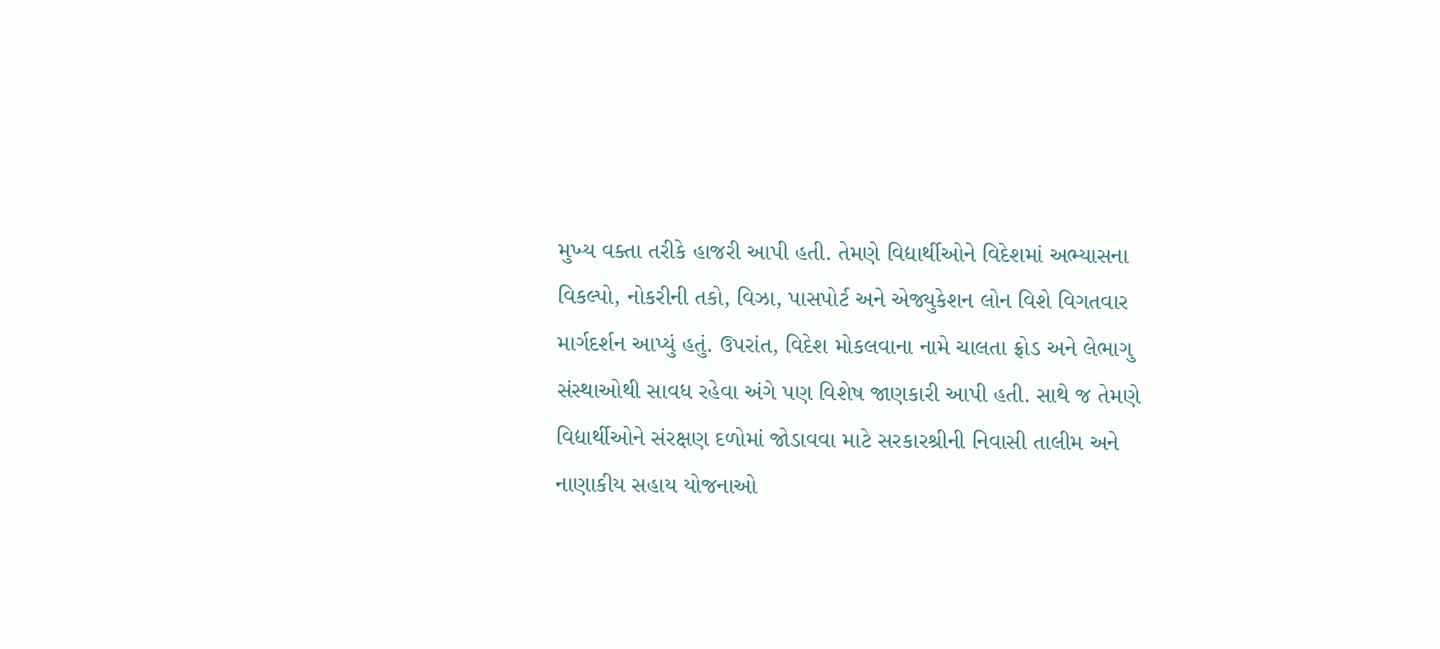મુખ્ય વક્તા તરીકે હાજરી આપી હતી. તેમણે વિદ્યાર્થીઓને વિદેશમાં અભ્યાસના વિકલ્પો, નોકરીની તકો, વિઝા, પાસપોર્ટ અને એજ્યુકેશન લોન વિશે વિગતવાર માર્ગદર્શન આપ્યું હતું. ઉપરાંત, વિદેશ મોકલવાના નામે ચાલતા ફ્રોડ અને લેભાગુ સંસ્થાઓથી સાવધ રહેવા અંગે પણ વિશેષ જાણકારી આપી હતી. સાથે જ તેમણે વિદ્યાર્થીઓને સંરક્ષણ દળોમાં જોડાવવા માટે સરકારશ્રીની નિવાસી તાલીમ અને નાણાકીય સહાય યોજનાઓ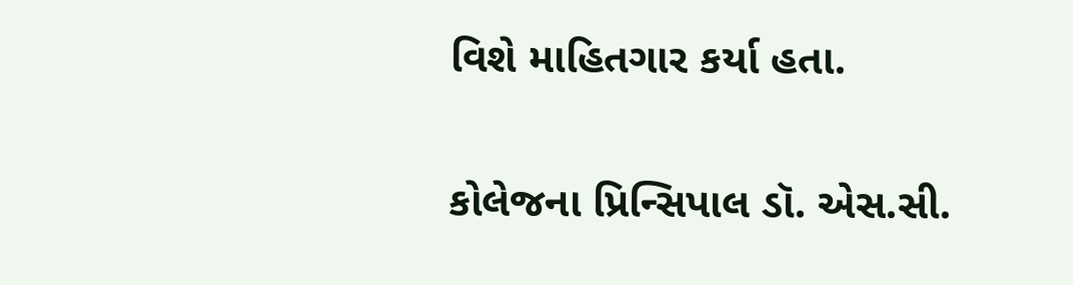વિશે માહિતગાર કર્યા હતા.

કોલેજના પ્રિન્સિપાલ ડૉ. એસ.સી.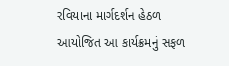રવિયાના માર્ગદર્શન હેઠળ આયોજિત આ કાર્યક્રમનું સફળ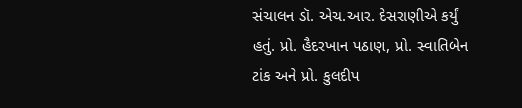સંચાલન ડૉ. એચ.આર. દેસરાણીએ કર્યું હતું. પ્રો. હૈદરખાન પઠાણ, પ્રો. સ્વાતિબેન ટાંક અને પ્રો. કુલદીપ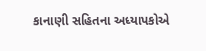કાનાણી સહિતના અધ્યાપકોએ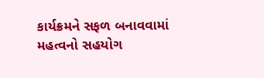કાર્યક્રમને સફળ બનાવવામાં મહત્વનો સહયોગ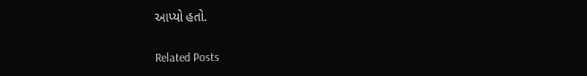આપ્યો હતો.

Related Posts